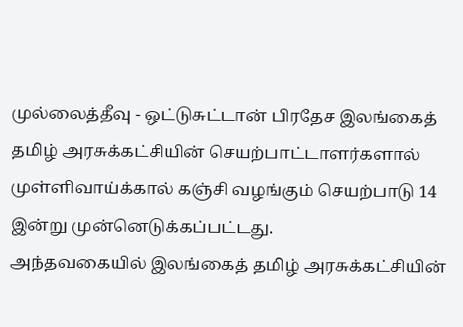முல்லைத்தீவு - ஒட்டுசுட்டான் பிரதேச இலங்கைத் தமிழ் அரசுக்கட்சியின் செயற்பாட்டாளர்களால் முள்ளிவாய்க்கால் கஞ்சி வழங்கும் செயற்பாடு 14 இன்று முன்னெடுக்கப்பட்டது.
அந்தவகையில் இலங்கைத் தமிழ் அரசுக்கட்சியின்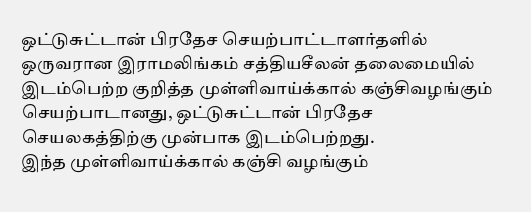ஒட்டுசுட்டான் பிரதேச செயற்பாட்டாளர்தளில் ஒருவரான இராமலிங்கம் சத்தியசீலன் தலைமையில் இடம்பெற்ற குறித்த முள்ளிவாய்க்கால் கஞ்சிவழங்கும் செயற்பாடானது, ஒட்டுசுட்டான் பிரதேச செயலகத்திற்கு முன்பாக இடம்பெற்றது.
இந்த முள்ளிவாய்க்கால் கஞ்சி வழங்கும்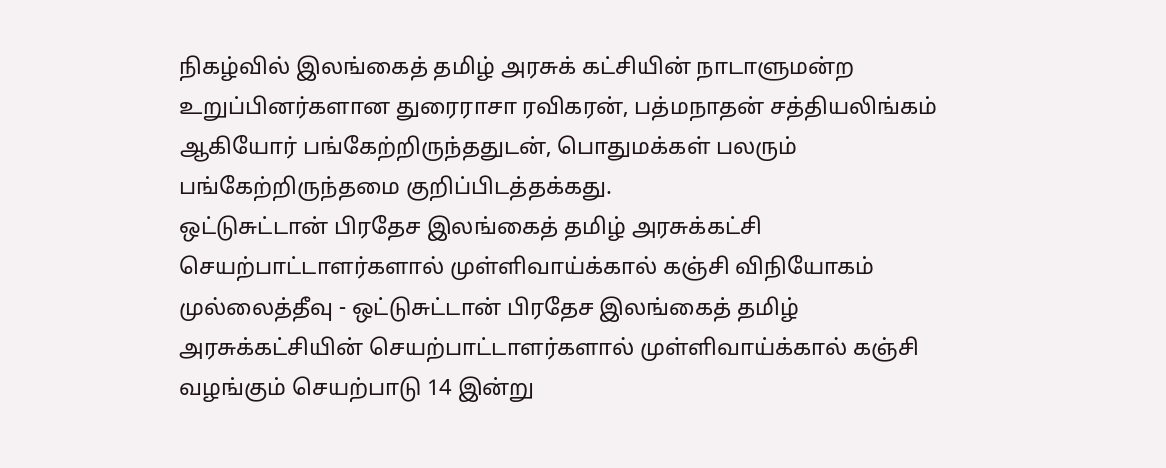நிகழ்வில் இலங்கைத் தமிழ் அரசுக் கட்சியின் நாடாளுமன்ற உறுப்பினர்களான துரைராசா ரவிகரன், பத்மநாதன் சத்தியலிங்கம் ஆகியோர் பங்கேற்றிருந்ததுடன், பொதுமக்கள் பலரும் பங்கேற்றிருந்தமை குறிப்பிடத்தக்கது.
ஒட்டுசுட்டான் பிரதேச இலங்கைத் தமிழ் அரசுக்கட்சி செயற்பாட்டாளர்களால் முள்ளிவாய்க்கால் கஞ்சி விநியோகம் முல்லைத்தீவு - ஒட்டுசுட்டான் பிரதேச இலங்கைத் தமிழ் அரசுக்கட்சியின் செயற்பாட்டாளர்களால் முள்ளிவாய்க்கால் கஞ்சி வழங்கும் செயற்பாடு 14 இன்று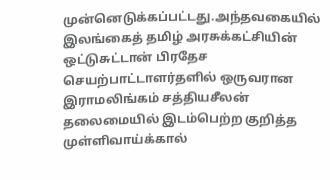முன்னெடுக்கப்பட்டது.அந்தவகையில் இலங்கைத் தமிழ் அரசுக்கட்சியின் ஒட்டுசுட்டான் பிரதேச செயற்பாட்டாளர்தளில் ஒருவரான இராமலிங்கம் சத்தியசீலன் தலைமையில் இடம்பெற்ற குறித்த முள்ளிவாய்க்கால்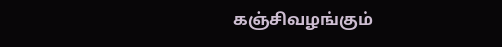கஞ்சிவழங்கும்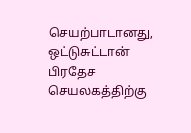செயற்பாடானது, ஒட்டுசுட்டான் பிரதேச செயலகத்திற்கு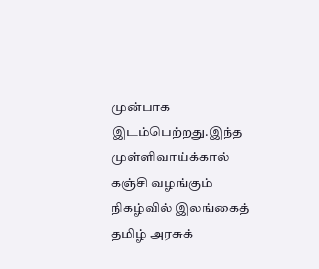முன்பாக இடம்பெற்றது.இந்த முள்ளிவாய்க்கால் கஞ்சி வழங்கும் நிகழ்வில் இலங்கைத் தமிழ் அரசுக்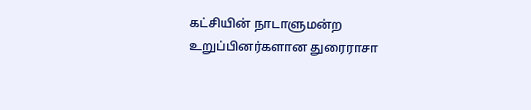கட்சியின் நாடாளுமன்ற உறுப்பினர்களான துரைராசா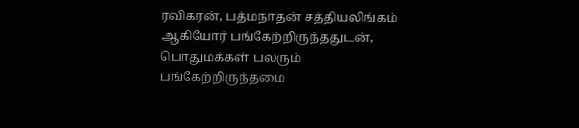ரவிகரன், பத்மநாதன் சத்தியலிங்கம் ஆகியோர் பங்கேற்றிருந்ததுடன், பொதுமக்கள் பலரும் பங்கேற்றிருந்தமை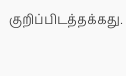குறிப்பிடத்தக்கது.